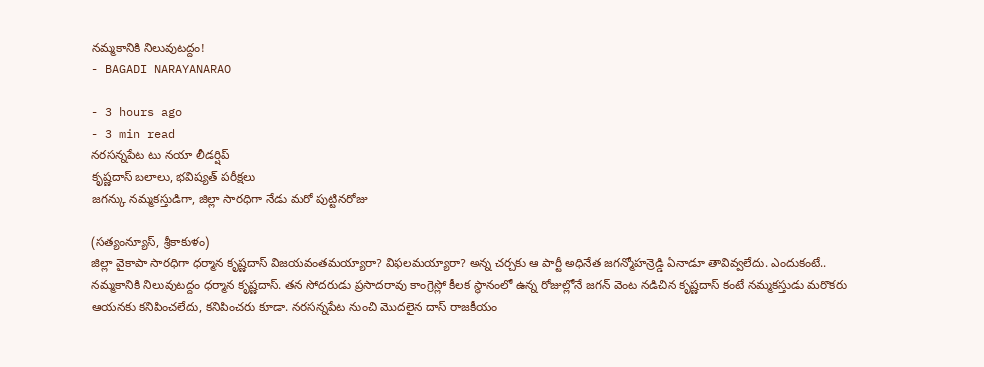నమ్మకానికి నిలువుటద్దం!
- BAGADI NARAYANARAO

- 3 hours ago
- 3 min read
నరసన్నపేట టు నయా లీడర్షిప్
కృష్ణదాస్ బలాలు, భవిష్యత్ పరీక్షలు
జగన్కు నమ్మకస్తుడిగా, జిల్లా సారధిగా నేడు మరో పుట్టినరోజు

(సత్యంన్యూస్, శ్రీకాకుళం)
జిల్లా వైకాపా సారధిగా ధర్మాన కృష్ణదాస్ విజయవంతమయ్యారా? విఫలమయ్యారా? అన్న చర్చకు ఆ పార్టీ అధినేత జగన్మోహన్రెడ్డి ఏనాడూ తావివ్వలేదు. ఎందుకంటే.. నమ్మకానికి నిలువుటద్దం ధర్మాన కృష్ణదాస్. తన సోదరుడు ప్రసాదరావు కాంగ్రెస్లో కీలక స్థానంలో ఉన్న రోజుల్లోనే జగన్ వెంట నడిచిన కృష్ణదాస్ కంటే నమ్మకస్తుడు మరొకరు ఆయనకు కనిపించలేదు, కనిపించరు కూడా. నరసన్నపేట నుంచి మొదలైన దాస్ రాజకీయం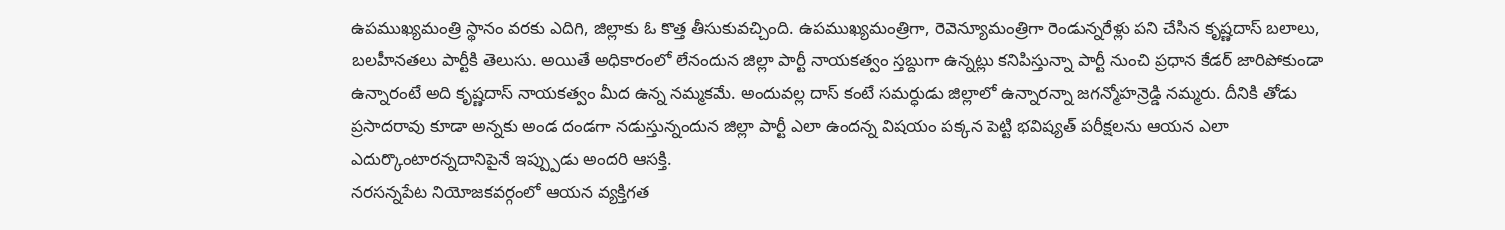ఉపముఖ్యమంత్రి స్థానం వరకు ఎదిగి, జిల్లాకు ఓ కొత్త తీసుకువచ్చింది. ఉపముఖ్యమంత్రిగా, రెవెన్యూమంత్రిగా రెండున్నరేళ్లు పని చేసిన కృష్ణదాస్ బలాలు, బలహీనతలు పార్టీకి తెలుసు. అయితే అధికారంలో లేనందున జిల్లా పార్టీ నాయకత్వం స్తబ్దుగా ఉన్నట్లు కనిపిస్తున్నా పార్టీ నుంచి ప్రధాన కేడర్ జారిపోకుండా ఉన్నారంటే అది కృష్ణదాస్ నాయకత్వం మీద ఉన్న నమ్మకమే. అందువల్ల దాస్ కంటే సమర్ధుడు జిల్లాలో ఉన్నారన్నా జగన్మోహన్రెడ్డి నమ్మరు. దీనికి తోడు ప్రసాదరావు కూడా అన్నకు అండ దండగా నడుస్తున్నందున జిల్లా పార్టీ ఎలా ఉందన్న విషయం పక్కన పెట్టి భవిష్యత్ పరీక్షలను ఆయన ఎలా ఎదుర్కొంటారన్నదానిపైనే ఇప్ప్పుడు అందరి ఆసక్తి.
నరసన్నపేట నియోజకవర్గంలో ఆయన వ్యక్తిగత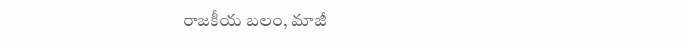రాజకీయ బలం, మాజీ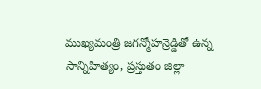ముఖ్యమంత్రి జగన్మోహన్రెడ్డితో ఉన్న సాన్నిహిత్యం, ప్రస్తుతం జిల్లా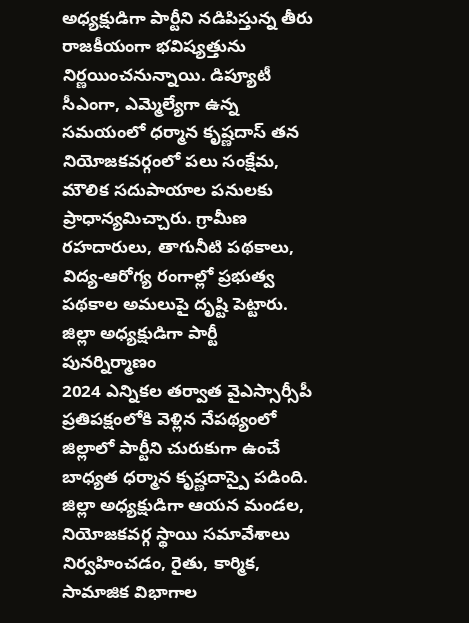అధ్యక్షుడిగా పార్టీని నడిపిస్తున్న తీరు రాజకీయంగా భవిష్యత్తును నిర్ణయించనున్నాయి. డిప్యూటీ సీఎంగా, ఎమ్మెల్యేగా ఉన్న సమయంలో ధర్మాన కృష్ణదాస్ తన నియోజకవర్గంలో పలు సంక్షేమ, మౌలిక సదుపాయాల పనులకు ప్రాధాన్యమిచ్చారు. గ్రామీణ రహదారులు, తాగునీటి పథకాలు, విద్య-ఆరోగ్య రంగాల్లో ప్రభుత్వ పథకాల అమలుపై దృష్టి పెట్టారు.
జిల్లా అధ్యక్షుడిగా పార్టీ పునర్నిర్మాణం
2024 ఎన్నికల తర్వాత వైఎస్సార్సీపీ ప్రతిపక్షంలోకి వెళ్లిన నేపథ్యంలో జిల్లాలో పార్టీని చురుకుగా ఉంచే బాధ్యత ధర్మాన కృష్ణదాస్పై పడింది. జిల్లా అధ్యక్షుడిగా ఆయన మండల, నియోజకవర్గ స్థాయి సమావేశాలు నిర్వహించడం, రైతు, కార్మిక, సామాజిక విభాగాల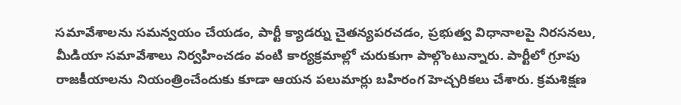సమావేశాలను సమన్వయం చేయడం, పార్టీ క్యాడర్ను చైతన్యపరచడం, ప్రభుత్వ విధానాలపై నిరసనలు, మీడియా సమావేశాలు నిర్వహించడం వంటి కార్యక్రమాల్లో చురుకుగా పాల్గొంటున్నారు. పార్టీలో గ్రూపు రాజకీయాలను నియంత్రించేందుకు కూడా ఆయన పలుమార్లు బహిరంగ హెచ్చరికలు చేశారు. క్రమశిక్షణ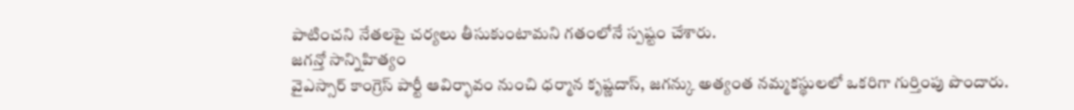పాటించని నేతలపై చర్యలు తీసుకుంటామని గతంలోనే స్పష్టం చేశారు.
జగన్తో సాన్నిహిత్యం
వైఎస్సార్ కాంగ్రెస్ పార్టీ ఆవిర్భావం నుంచి ధర్మాన కృష్ణదాస్, జగన్కు అత్యంత నమ్మకస్థులలో ఒకరిగా గుర్తింపు పొందారు.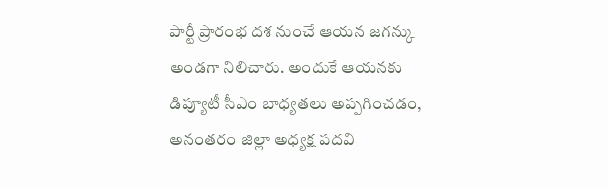పార్టీ ప్రారంభ దశ నుంచే ఆయన జగన్కు అండగా నిలిచారు. అందుకే ఆయనకు డిప్యూటీ సీఎం బాధ్యతలు అప్పగించడం, అనంతరం జిల్లా అధ్యక్ష పదవి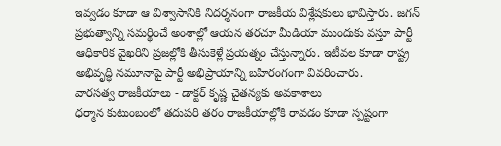ఇవ్వడం కూడా ఆ విశ్వాసానికి నిదర్శనంగా రాజకీయ విశ్లేషకులు భావిస్తారు. జగన్ ప్రభుత్వాన్ని సమర్థించే అంశాల్లో ఆయన తరచూ మీడియా ముందుకు వస్తూ పార్టీ ఆధికారిక వైఖరిని ప్రజల్లోకి తీసుకెళ్లే ప్రయత్నం చేస్తున్నారు. ఇటీవల కూడా రాష్ట్ర అభివృద్ధి నమూనాపై పార్టీ అభిప్రాయాన్ని బహిరంగంగా వివరించారు.
వారసత్వ రాజకీయాలు - డాక్టర్ కృష్ణ చైతన్యకు అవకాశాలు
ధర్మాన కుటుంబంలో తదుపరి తరం రాజకీయాల్లోకి రావడం కూడా స్పష్టంగా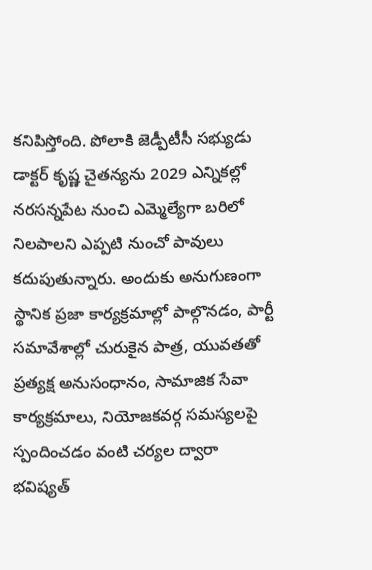కనిపిస్తోంది. పోలాకి జెడ్పీటీసీ సభ్యుడు డాక్టర్ కృష్ణ చైతన్యను 2029 ఎన్నికల్లో నరసన్నపేట నుంచి ఎమ్మెల్యేగా బరిలో నిలపాలని ఎప్పటి నుంచో పావులు కదుపుతున్నారు. అందుకు అనుగుణంగా స్థానిక ప్రజా కార్యక్రమాల్లో పాల్గొనడం, పార్టీ సమావేశాల్లో చురుకైన పాత్ర, యువతతో ప్రత్యక్ష అనుసంధానం, సామాజిక సేవా కార్యక్రమాలు, నియోజకవర్గ సమస్యలపై స్పందించడం వంటి చర్యల ద్వారా భవిష్యత్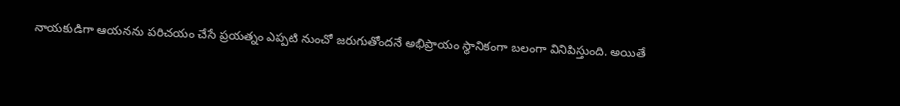నాయకుడిగా ఆయనను పరిచయం చేసే ప్రయత్నం ఎప్పటి నుంచో జరుగుతోందనే అభిప్రాయం స్థానికంగా బలంగా వినిపిస్తుంది. అయితే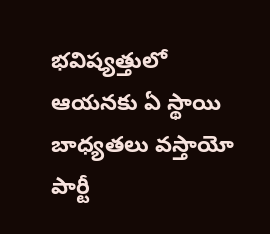భవిష్యత్తులో ఆయనకు ఏ స్థాయి బాధ్యతలు వస్తాయో పార్టీ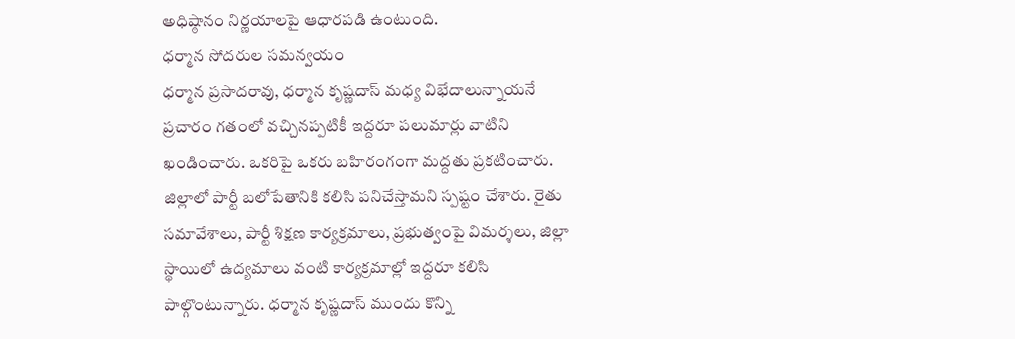అధిష్ఠానం నిర్ణయాలపై ఆధారపడి ఉంటుంది.
ధర్మాన సోదరుల సమన్వయం
ధర్మాన ప్రసాదరావు, ధర్మాన కృష్ణదాస్ మధ్య విభేదాలున్నాయనే ప్రచారం గతంలో వచ్చినప్పటికీ ఇద్దరూ పలుమార్లు వాటిని ఖండించారు. ఒకరిపై ఒకరు బహిరంగంగా మద్దతు ప్రకటించారు. జిల్లాలో పార్టీ బలోపేతానికి కలిసి పనిచేస్తామని స్పష్టం చేశారు. రైతు సమావేశాలు, పార్టీ శిక్షణ కార్యక్రమాలు, ప్రభుత్వంపై విమర్శలు, జిల్లా స్థాయిలో ఉద్యమాలు వంటి కార్యక్రమాల్లో ఇద్దరూ కలిసి పాల్గొంటున్నారు. ధర్మాన కృష్ణదాస్ ముందు కొన్ని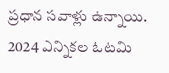ప్రధాన సవాళ్లు ఉన్నాయి. 2024 ఎన్నికల ఓటమి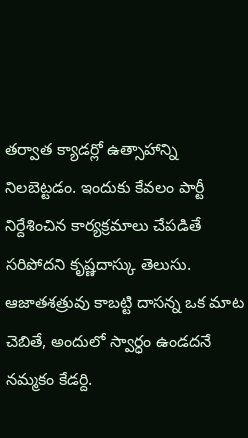తర్వాత క్యాడర్లో ఉత్సాహాన్ని నిలబెట్టడం. ఇందుకు కేవలం పార్టీ నిర్దేశించిన కార్యక్రమాలు చేపడితే సరిపోదని కృష్ణదాస్కు తెలుసు. ఆజాతశత్రువు కాబట్టి దాసన్న ఒక మాట చెబితే, అందులో స్వార్ధం ఉండదనే నమ్మకం కేడర్ది.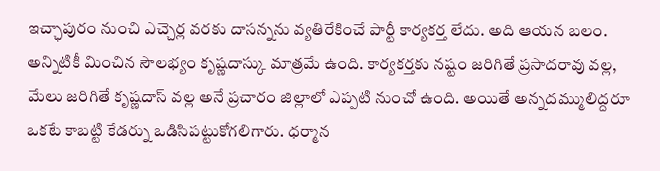ఇచ్ఛాపురం నుంచి ఎచ్చెర్ల వరకు దాసన్నను వ్యతిరేకించే పార్టీ కార్యకర్త లేదు. అది ఆయన బలం. అన్నిటికీ మించిన సౌలభ్యం కృష్ణదాస్కు మాత్రమే ఉంది. కార్యకర్తకు నష్టం జరిగితే ప్రసాదరావు వల్ల, మేలు జరిగితే కృష్ణదాస్ వల్ల అనే ప్రచారం జిల్లాలో ఎప్పటి నుంచో ఉంది. అయితే అన్నదమ్ములిద్దరూ ఒకటే కాబట్టి కేడర్ను ఒడిసిపట్టుకోగలిగారు. ధర్మాన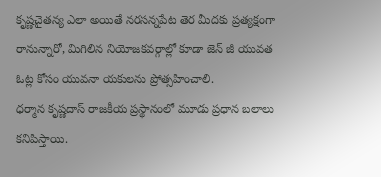కృష్ణచైతన్య ఎలా అయితే నరసన్నపేట తెర మీదకు ప్రత్యక్షంగా రానున్నారో, మిగిలిన నియోజకవర్గాల్లో కూడా జెన్ జీ యువత ఓట్ల కోసం యువనా యకులను ప్రోత్సహించాలి.
ధర్మాన కృష్ణదాస్ రాజకీయ ప్రస్థానంలో మూడు ప్రధాన బలాలు కనిపిస్తాయి.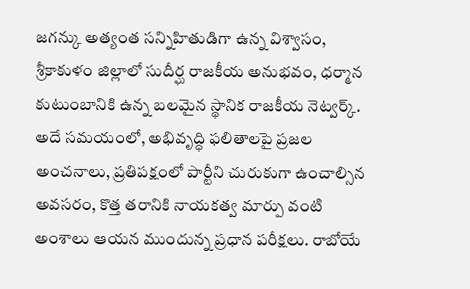జగన్కు అత్యంత సన్నిహితుడిగా ఉన్న విశ్వాసం, శ్రీకాకుళం జిల్లాలో సుదీర్ఘ రాజకీయ అనుభవం, ధర్మాన కుటుంబానికి ఉన్న బలమైన స్థానిక రాజకీయ నెట్వర్క్. అదే సమయంలో, అభివృద్ధి ఫలితాలపై ప్రజల అంచనాలు, ప్రతిపక్షంలో పార్టీని చురుకుగా ఉంచాల్సిన అవసరం, కొత్త తరానికి నాయకత్వ మార్పు వంటి అంశాలు ఆయన ముందున్న ప్రధాన పరీక్షలు. రాబోయే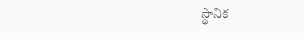స్థానిక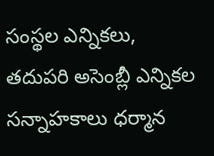సంస్థల ఎన్నికలు, తదుపరి అసెంబ్లీ ఎన్నికల సన్నాహకాలు ధర్మాన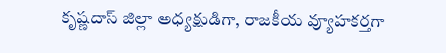కృష్ణదాస్ జిల్లా అధ్యక్షుడిగా, రాజకీయ వ్యూహకర్తగా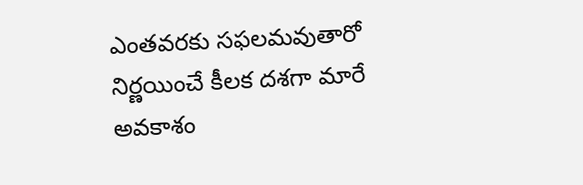ఎంతవరకు సఫలమవుతారో నిర్ణయించే కీలక దశగా మారే అవకాశం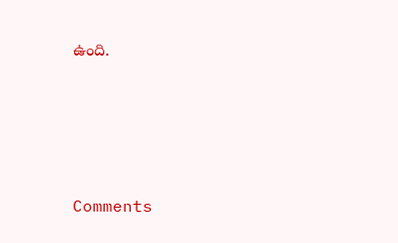ఉంది.






Comments